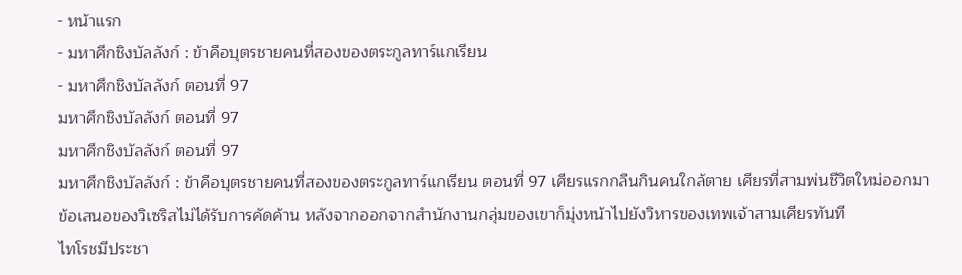- หน้าแรก
- มหาศึกชิงบัลลังก์ : ข้าคือบุตรชายคนที่สองของตระกูลทาร์แกเรียน
- มหาศึกชิงบัลลังก์ ตอนที่ 97
มหาศึกชิงบัลลังก์ ตอนที่ 97
มหาศึกชิงบัลลังก์ ตอนที่ 97
มหาศึกชิงบัลลังก์ : ข้าคือบุตรชายคนที่สองของตระกูลทาร์แกเรียน ตอนที่ 97 เศียรแรกกลืนกินคนใกล้ตาย เศียรที่สามพ่นชีวิตใหม่ออกมา
ข้อเสนอของวิเซริสไม่ได้รับการคัดค้าน หลังจากออกจากสำนักงานกลุ่มของเขาก็มุ่งหน้าไปยังวิหารของเทพเจ้าสามเศียรทันที
ไทโรชมีประชา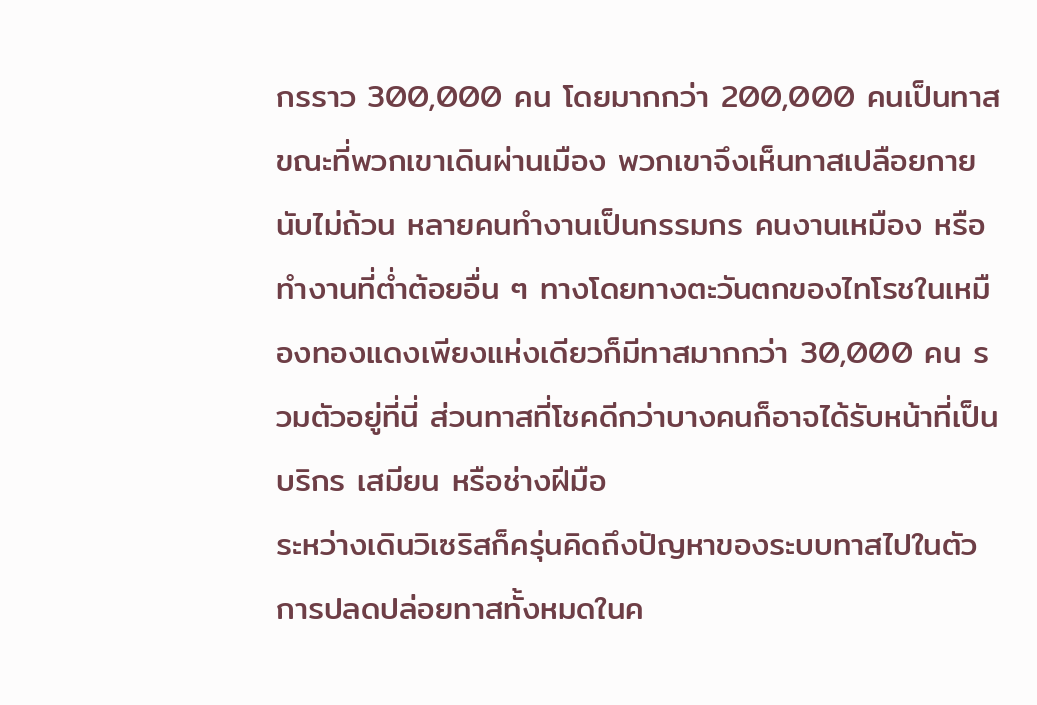กรราว 300,000 คน โดยมากกว่า 200,000 คนเป็นทาส ขณะที่พวกเขาเดินผ่านเมือง พวกเขาจึงเห็นทาสเปลือยกายนับไม่ถ้วน หลายคนทำงานเป็นกรรมกร คนงานเหมือง หรือทำงานที่ต่ำต้อยอื่น ๆ ทางโดยทางตะวันตกของไทโรชในเหมืองทองแดงเพียงแห่งเดียวก็มีทาสมากกว่า 30,000 คน รวมตัวอยู่ที่นี่ ส่วนทาสที่โชคดีกว่าบางคนก็อาจได้รับหน้าที่เป็นบริกร เสมียน หรือช่างฝีมือ
ระหว่างเดินวิเซริสก็ครุ่นคิดถึงปัญหาของระบบทาสไปในตัว การปลดปล่อยทาสทั้งหมดในค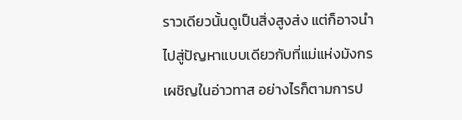ราวเดียวนั้นดูเป็นสิ่งสูงส่ง แต่ก็อาจนำไปสู่ปัญหาแบบเดียวกับที่แม่แห่งมังกรเผชิญในอ่าวทาส อย่างไรก็ตามการป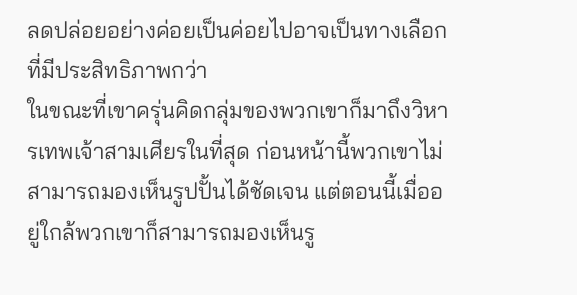ลดปล่อยอย่างค่อยเป็นค่อยไปอาจเป็นทางเลือกที่มีประสิทธิภาพกว่า
ในขณะที่เขาครุ่นคิดกลุ่มของพวกเขาก็มาถึงวิหารเทพเจ้าสามเศียรในที่สุด ก่อนหน้านี้พวกเขาไม่สามารถมองเห็นรูปปั้นได้ชัดเจน แต่ตอนนี้เมื่ออยู่ใกล้พวกเขาก็สามารถมองเห็นรู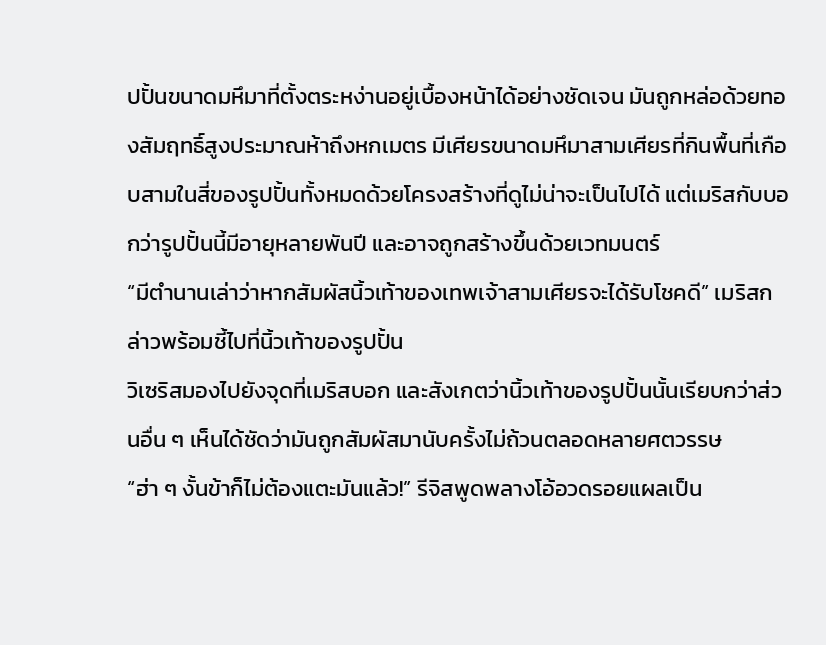ปปั้นขนาดมหึมาที่ตั้งตระหง่านอยู่เบื้องหน้าได้อย่างชัดเจน มันถูกหล่อด้วยทองสัมฤทธิ์สูงประมาณห้าถึงหกเมตร มีเศียรขนาดมหึมาสามเศียรที่กินพื้นที่เกือบสามในสี่ของรูปปั้นทั้งหมดด้วยโครงสร้างที่ดูไม่น่าจะเป็นไปได้ แต่เมริสกับบอกว่ารูปปั้นนี้มีอายุหลายพันปี และอาจถูกสร้างขึ้นด้วยเวทมนตร์
“มีตำนานเล่าว่าหากสัมผัสนิ้วเท้าของเทพเจ้าสามเศียรจะได้รับโชคดี” เมริสกล่าวพร้อมชี้ไปที่นิ้วเท้าของรูปปั้น
วิเซริสมองไปยังจุดที่เมริสบอก และสังเกตว่านิ้วเท้าของรูปปั้นนั้นเรียบกว่าส่วนอื่น ๆ เห็นได้ชัดว่ามันถูกสัมผัสมานับครั้งไม่ถ้วนตลอดหลายศตวรรษ
“ฮ่า ๆ งั้นข้าก็ไม่ต้องแตะมันแล้ว!” รีจิสพูดพลางโอ้อวดรอยแผลเป็น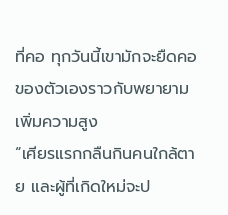ที่คอ ทุกวันนี้เขามักจะยืดคอของตัวเองราวกับพยายามเพิ่มความสูง
“เศียรแรกกลืนกินคนใกล้ตาย และผู้ที่เกิดใหม่จะป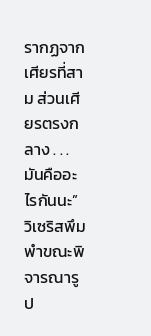รากฏจากเศียรที่สาม ส่วนเศียรตรงกลาง . . . มันคืออะไรกันนะ” วิเซริสพึมพำขณะพิจารณารูป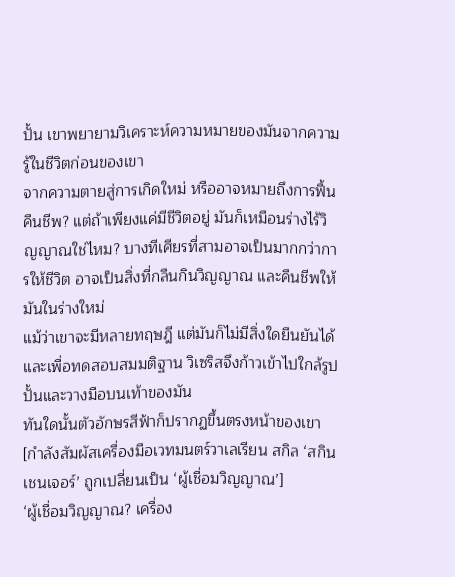ปั้น เขาพยายามวิเคราะห์ความหมายของมันจากความรู้ในชีวิตก่อนของเขา
จากความตายสู่การเกิดใหม่ หรืออาจหมายถึงการฟื้นคืนชีพ? แต่ถ้าเพียงแค่มีชีวิตอยู่ มันก็เหมือนร่างไร้วิญญาณใช่ไหม? บางทีเศียรที่สามอาจเป็นมากกว่าการให้ชีวิต อาจเป็นสิ่งที่กลืนกินวิญญาณ และคืนชีพให้มันในร่างใหม่
แม้ว่าเขาจะมีหลายทฤษฎี แต่มันก็ไม่มีสิ่งใดยืนยันได้ และเพื่อทดสอบสมมติฐาน วิเซริสจึงก้าวเข้าไปใกล้รูปปั้นและวางมือบนเท้าของมัน
ทันใดนั้นตัวอักษรสีฟ้าก็ปรากฏขึ้นตรงหน้าของเขา
[กำลังสัมผัสเครื่องมือเวทมนตร์วาเลเรียน สกิล ‘สกินเชนเจอร์’ ถูกเปลี่ยนเป็น ‘ผู้เชื่อมวิญญาณ’]
‘ผู้เชื่อมวิญญาณ? เครื่อง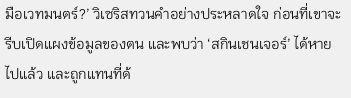มือเวทมนตร์?’ วิเซริสทวนคำอย่างประหลาดใจ ก่อนที่เขาจะรีบเปิดแผงข้อมูลของตน และพบว่า ‘สกินเชนเจอร์’ ได้หายไปแล้ว และถูกแทนที่ด้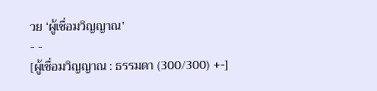วย ‘ผู้เชื่อมวิญญาณ’
- -
[ผู้เชื่อมวิญญาณ : ธรรมดา (300/300) +-]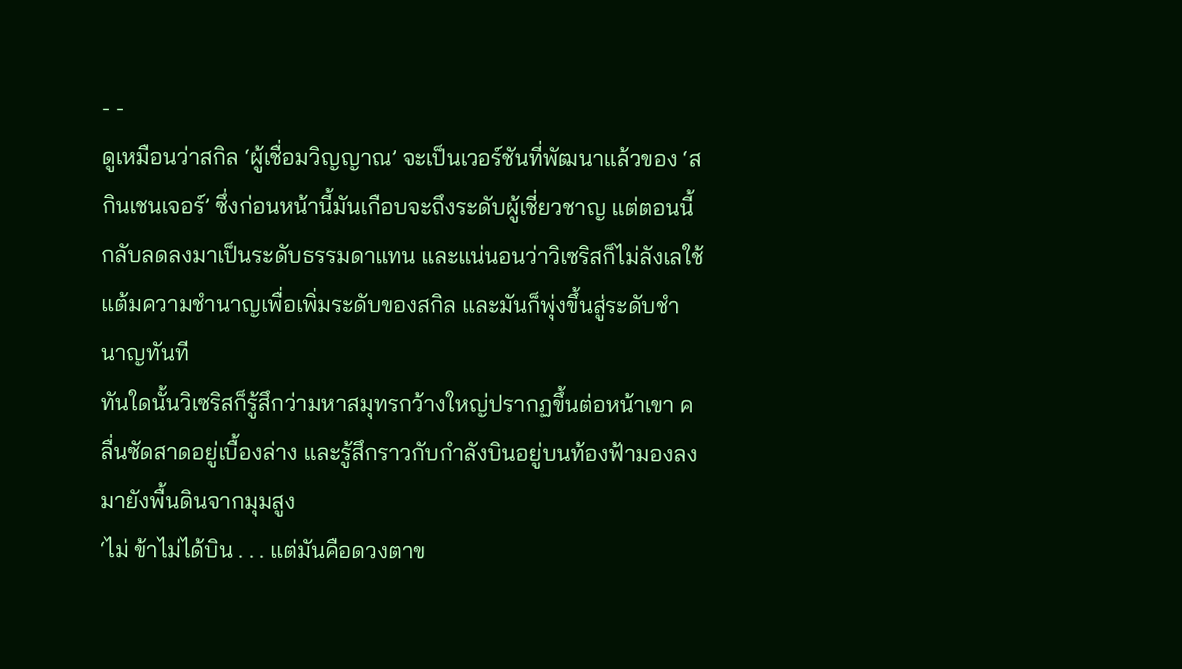- -
ดูเหมือนว่าสกิล ‘ผู้เชื่อมวิญญาณ’ จะเป็นเวอร์ชันที่พัฒนาแล้วของ ‘สกินเชนเจอร์’ ซึ่งก่อนหน้านี้มันเกือบจะถึงระดับผู้เชี่ยวชาญ แต่ตอนนี้กลับลดลงมาเป็นระดับธรรมดาแทน และแน่นอนว่าวิเซริสก็ไม่ลังเลใช้แต้มความชำนาญเพื่อเพิ่มระดับของสกิล และมันก็พุ่งขึ้นสู่ระดับชำนาญทันที
ทันใดนั้นวิเซริสก็รู้สึกว่ามหาสมุทรกว้างใหญ่ปรากฏขึ้นต่อหน้าเขา คลื่นซัดสาดอยู่เบื้องล่าง และรู้สึกราวกับกำลังบินอยู่บนท้องฟ้ามองลงมายังพื้นดินจากมุมสูง
‘ไม่ ข้าไม่ได้บิน . . . แต่มันคือดวงตาข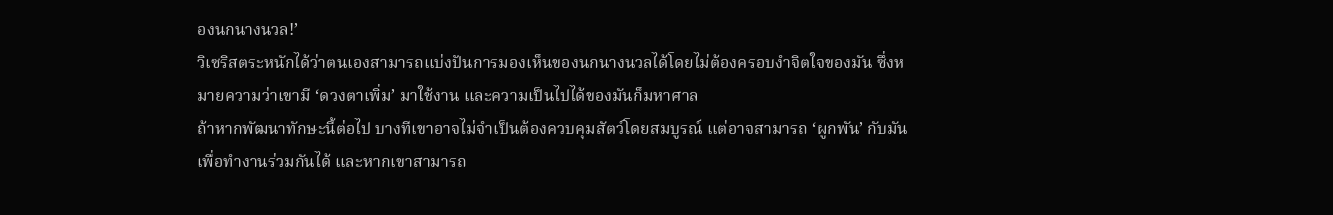องนกนางนวล!’
วิเซริสตระหนักได้ว่าตนเองสามารถแบ่งปันการมองเห็นของนกนางนวลได้โดยไม่ต้องครอบงำจิตใจของมัน ซึ่งหมายความว่าเขามี ‘ดวงตาเพิ่ม’ มาใช้งาน และความเป็นไปได้ของมันก็มหาศาล
ถ้าหากพัฒนาทักษะนี้ต่อไป บางทีเขาอาจไม่จำเป็นต้องควบคุมสัตว์โดยสมบูรณ์ แต่อาจสามารถ ‘ผูกพัน’ กับมันเพื่อทำงานร่วมกันได้ และหากเขาสามารถ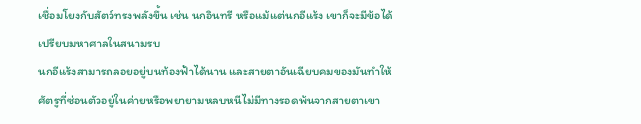เชื่อมโยงกับสัตว์ทรงพลังขึ้น เช่น นกอินทรี หรือแม้แต่นกอีแร้ง เขาก็จะมีข้อได้เปรียบมหาศาลในสนามรบ
นกอีแร้งสามารถลอยอยู่บนท้องฟ้าได้นาน และสายตาอันเฉียบคมของมันทำให้ศัตรูที่ซ่อนตัวอยู่ในค่ายหรือพยายามหลบหนีไม่มีทางรอดพ้นจากสายตาเขา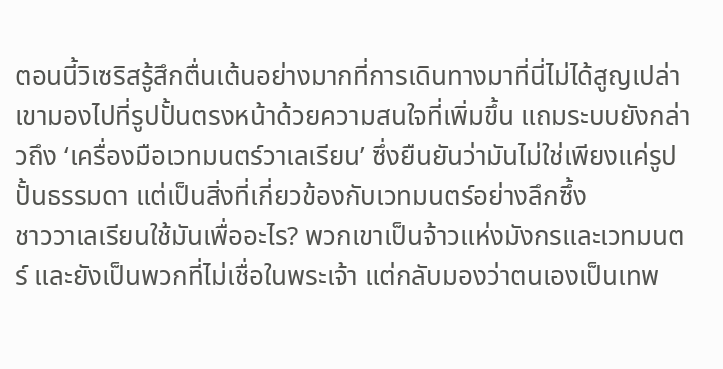ตอนนี้วิเซริสรู้สึกตื่นเต้นอย่างมากที่การเดินทางมาที่นี่ไม่ได้สูญเปล่า เขามองไปที่รูปปั้นตรงหน้าด้วยความสนใจที่เพิ่มขึ้น แถมระบบยังกล่าวถึง ‘เครื่องมือเวทมนตร์วาเลเรียน’ ซึ่งยืนยันว่ามันไม่ใช่เพียงแค่รูปปั้นธรรมดา แต่เป็นสิ่งที่เกี่ยวข้องกับเวทมนตร์อย่างลึกซึ้ง
ชาววาเลเรียนใช้มันเพื่ออะไร? พวกเขาเป็นจ้าวแห่งมังกรและเวทมนตร์ และยังเป็นพวกที่ไม่เชื่อในพระเจ้า แต่กลับมองว่าตนเองเป็นเทพ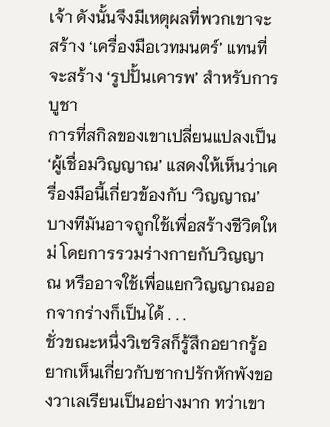เจ้า ดังนั้นจึงมีเหตุผลที่พวกเขาจะสร้าง ‘เครื่องมือเวทมนตร์’ แทนที่จะสร้าง ‘รูปปั้นเคารพ’ สำหรับการบูชา
การที่สกิลของเขาเปลี่ยนแปลงเป็น ‘ผู้เชื่อมวิญญาณ’ แสดงให้เห็นว่าเครื่องมือนี้เกี่ยวข้องกับ ‘วิญญาณ’ บางทีมันอาจถูกใช้เพื่อสร้างชีวิตใหม่ โดยการรวมร่างกายกับวิญญาณ หรืออาจใช้เพื่อแยกวิญญาณออกจากร่างก็เป็นได้ . . .
ชั่วขณะหนึ่งวิเซริสก็รู้สึกอยากรู้อยากเห็นเกี่ยวกับซากปรักหักพังของวาเลเรียนเป็นอย่างมาก ทว่าเขา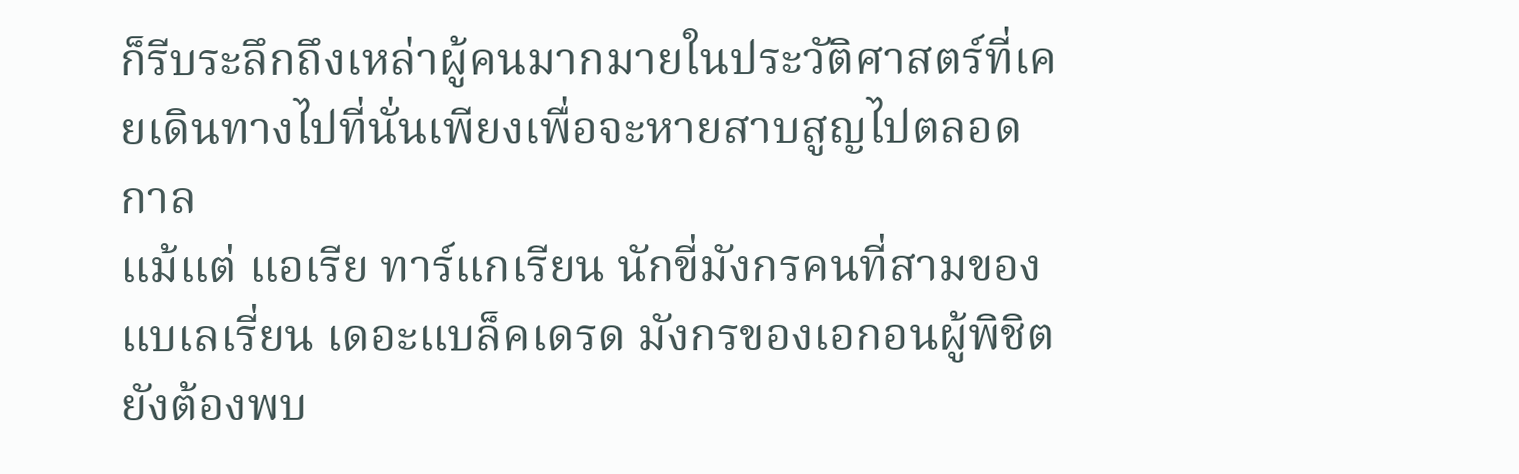ก็รีบระลึกถึงเหล่าผู้คนมากมายในประวัติศาสตร์ที่เคยเดินทางไปที่นั่นเพียงเพื่อจะหายสาบสูญไปตลอดกาล
แม้แต่ แอเรีย ทาร์แกเรียน นักขี่มังกรคนที่สามของ แบเลเรี่ยน เดอะแบล็คเดรด มังกรของเอกอนผู้พิชิต ยังต้องพบ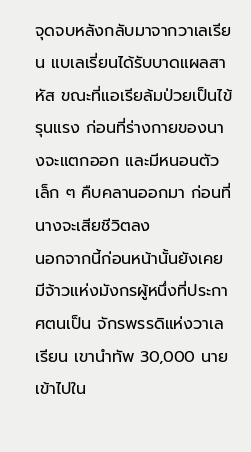จุดจบหลังกลับมาจากวาเลเรียน แบเลเรี่ยนได้รับบาดแผลสาหัส ขณะที่แอเรียล้มป่วยเป็นไข้รุนแรง ก่อนที่ร่างกายของนางจะแตกออก และมีหนอนตัวเล็ก ๆ คืบคลานออกมา ก่อนที่นางจะเสียชีวิตลง
นอกจากนี้ก่อนหน้านั้นยังเคยมีจ้าวแห่งมังกรผู้หนึ่งที่ประกาศตนเป็น จักรพรรดิแห่งวาเลเรียน เขานำทัพ 30,000 นายเข้าไปใน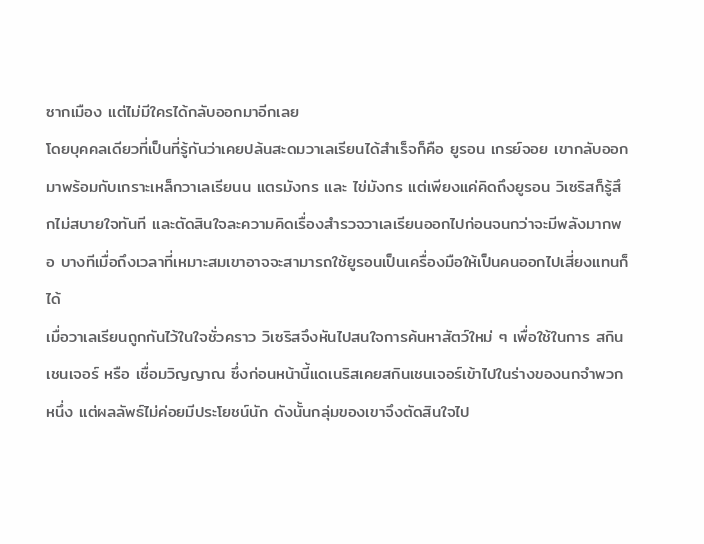ซากเมือง แต่ไม่มีใครได้กลับออกมาอีกเลย
โดยบุคคลเดียวที่เป็นที่รู้กันว่าเคยปล้นสะดมวาเลเรียนได้สำเร็จก็คือ ยูรอน เกรย์จอย เขากลับออกมาพร้อมกับเกราะเหล็กวาเลเรียนน แตรมังกร และ ไข่มังกร แต่เพียงแค่คิดถึงยูรอน วิเซริสก็รู้สึกไม่สบายใจทันที และตัดสินใจละความคิดเรื่องสำรวจวาเลเรียนออกไปก่อนจนกว่าจะมีพลังมากพอ บางทีเมื่อถึงเวลาที่เหมาะสมเขาอาจจะสามารถใช้ยูรอนเป็นเครื่องมือให้เป็นคนออกไปเสี่ยงแทนก็ได้
เมื่อวาเลเรียนถูกกันไว้ในใจชั่วคราว วิเซริสจึงหันไปสนใจการค้นหาสัตว์ใหม่ ๆ เพื่อใช้ในการ สกินเชนเจอร์ หรือ เชื่อมวิญญาณ ซึ่งก่อนหน้านี้แดเนริสเคยสกินเชนเจอร์เข้าไปในร่างของนกจำพวกหนึ่ง แต่ผลลัพธ์ไม่ค่อยมีประโยชน์นัก ดังนั้นกลุ่มของเขาจึงตัดสินใจไป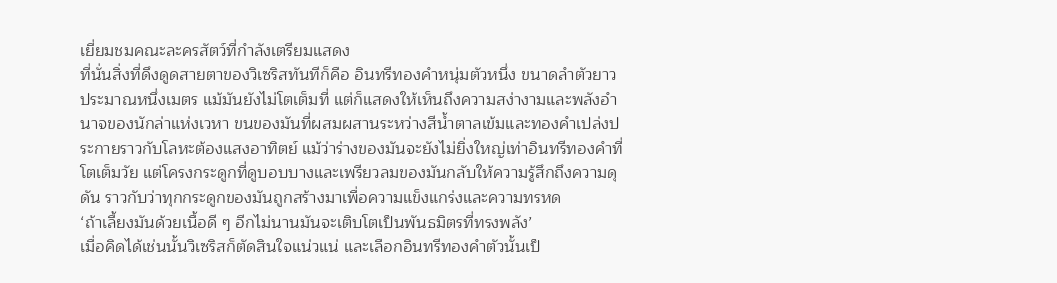เยี่ยมชมคณะละครสัตว์ที่กำลังเตรียมแสดง
ที่นั่นสิ่งที่ดึงดูดสายตาของวิเซริสทันทีก็คือ อินทรีทองคำหนุ่มตัวหนึ่ง ขนาดลำตัวยาวประมาณหนึ่งเมตร แม้มันยังไม่โตเต็มที่ แต่ก็แสดงให้เห็นถึงความสง่างามและพลังอำนาจของนักล่าแห่งเวหา ขนของมันที่ผสมผสานระหว่างสีน้ำตาลเข้มและทองคำเปล่งประกายราวกับโลหะต้องแสงอาทิตย์ แม้ว่าร่างของมันจะยังไม่ยิ่งใหญ่เท่าอินทรีทองคำที่โตเต็มวัย แต่โครงกระดูกที่ดูบอบบางและเพรียวลมของมันกลับให้ความรู้สึกถึงความดุดัน ราวกับว่าทุกกระดูกของมันถูกสร้างมาเพื่อความแข็งแกร่งและความทรหด
‘ถ้าเลี้ยงมันด้วยเนื้อดี ๆ อีกไม่นานมันจะเติบโตเป็นพันธมิตรที่ทรงพลัง’
เมื่อคิดได้เช่นนั้นวิเซริสก็ตัดสินใจแน่วแน่ และเลือกอินทรีทองคำตัวนั้นเป็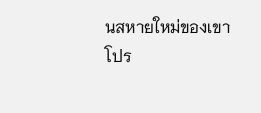นสหายใหม่ของเขา
โปร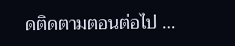ดติดตามตอนต่อไป …